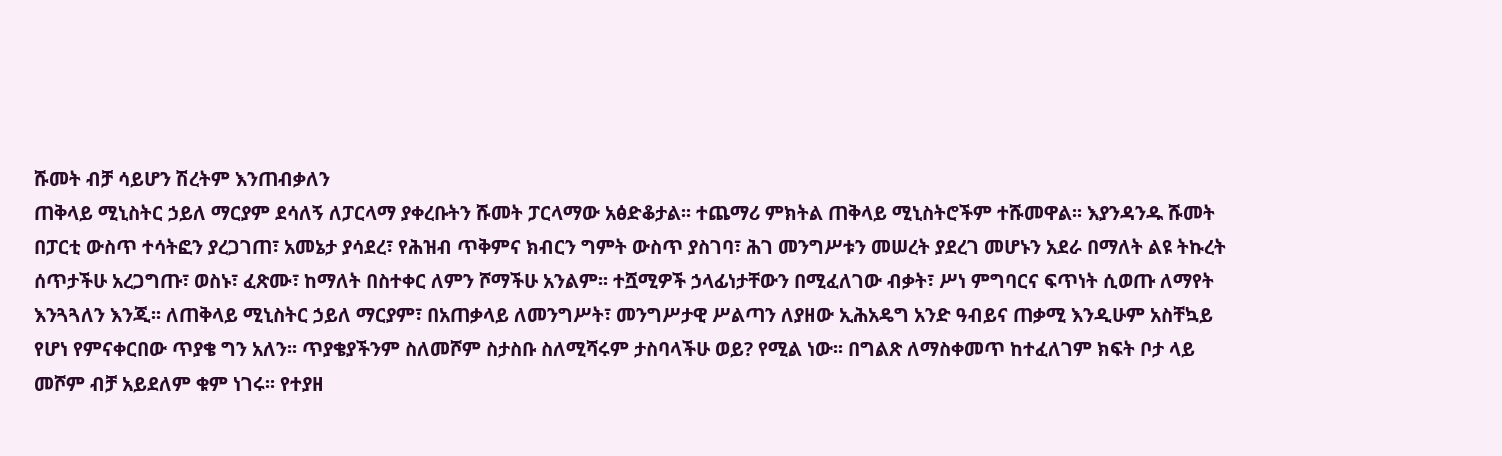ሹመት ብቻ ሳይሆን ሽረትም እንጠብቃለን
ጠቅላይ ሚኒስትር ኃይለ ማርያም ደሳለኝ ለፓርላማ ያቀረቡትን ሹመት ፓርላማው አፅድቆታል፡፡ ተጨማሪ ምክትል ጠቅላይ ሚኒስትሮችም ተሹመዋል፡፡ እያንዳንዱ ሹመት በፓርቲ ውስጥ ተሳትፎን ያረጋገጠ፣ አመኔታ ያሳደረ፣ የሕዝብ ጥቅምና ክብርን ግምት ውስጥ ያስገባ፣ ሕገ መንግሥቱን መሠረት ያደረገ መሆኑን አደራ በማለት ልዩ ትኩረት ሰጥታችሁ አረጋግጡ፣ ወስኑ፣ ፈጽሙ፣ ከማለት በስተቀር ለምን ሾማችሁ አንልም፡፡ ተሿሚዎች ኃላፊነታቸውን በሚፈለገው ብቃት፣ ሥነ ምግባርና ፍጥነት ሲወጡ ለማየት እንጓጓለን እንጂ፡፡ ለጠቅላይ ሚኒስትር ኃይለ ማርያም፣ በአጠቃላይ ለመንግሥት፣ መንግሥታዊ ሥልጣን ለያዘው ኢሕአዴግ አንድ ዓብይና ጠቃሚ እንዲሁም አስቸኳይ የሆነ የምናቀርበው ጥያቄ ግን አለን፡፡ ጥያቄያችንም ስለመሾም ስታስቡ ስለሚሻሩም ታስባላችሁ ወይ? የሚል ነው፡፡ በግልጽ ለማስቀመጥ ከተፈለገም ክፍት ቦታ ላይ መሾም ብቻ አይደለም ቁም ነገሩ፡፡ የተያዘ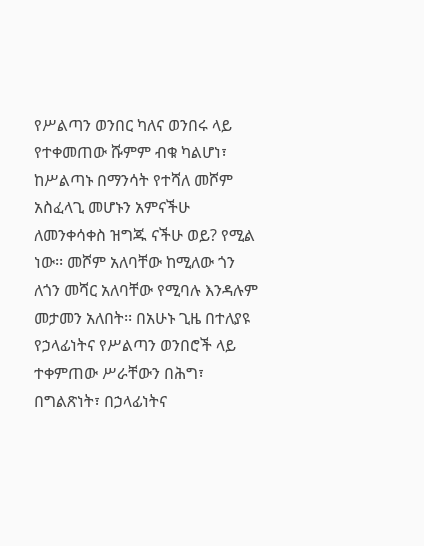የሥልጣን ወንበር ካለና ወንበሩ ላይ የተቀመጠው ሹምም ብቁ ካልሆነ፣ ከሥልጣኑ በማንሳት የተሻለ መሾም አስፈላጊ መሆኑን አምናችሁ ለመንቀሳቀስ ዝግጁ ናችሁ ወይ? የሚል ነው፡፡ መሾም አለባቸው ከሚለው ጎን ለጎን መሻር አለባቸው የሚባሉ እንዳሉም መታመን አለበት፡፡ በአሁኑ ጊዜ በተለያዩ የኃላፊነትና የሥልጣን ወንበሮች ላይ ተቀምጠው ሥራቸውን በሕግ፣ በግልጽነት፣ በኃላፊነትና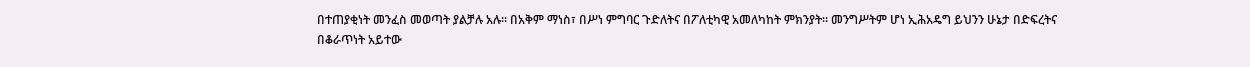በተጠያቂነት መንፈስ መወጣት ያልቻሉ አሉ፡፡ በአቅም ማነስ፣ በሥነ ምግባር ጉድለትና በፖለቲካዊ አመለካከት ምክንያት፡፡ መንግሥትም ሆነ ኢሕአዴግ ይህንን ሁኔታ በድፍረትና በቆራጥነት አይተው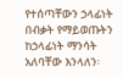የተሰጣቸውን ኃላፊነት በብቃት የማይወጡትን ከኃላፊነት ማንሳት አለባቸው እንላለን፡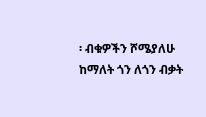፡ ብቁዎችን ሾሜያለሁ ከማለት ጎን ለጎን ብቃት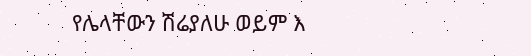የሌላቸውን ሽሬያለሁ ወይም እ